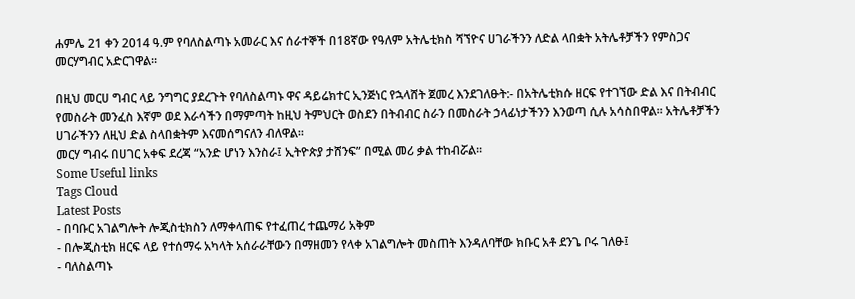ሐምሌ 21 ቀን 2014 ዓ.ም የባለስልጣኑ አመራር እና ሰራተኞች በ18ኛው የዓለም አትሌቲክስ ሻኘዮና ሀገራችንን ለድል ላበቋት አትሌቶቻችን የምስጋና መርሃግብር አድርገዋል።

በዚህ መርሀ ግብር ላይ ንግግር ያደረጉት የባለስልጣኑ ዋና ዳይሬክተር ኢንጅነር የኋላሸት ጀመረ እንደገለፁት:- በአትሌቲክሱ ዘርፍ የተገኘው ድል እና በትብብር የመስራት መንፈስ እኛም ወደ እራሳችን በማምጣት ከዚህ ትምህርት ወስደን በትብብር ስራን በመስራት ኃላፊነታችንን እንወጣ ሲሉ አሳስበዋል። አትሌቶቻችን ሀገራችንን ለዚህ ድል ስላበቋትም እናመሰግናለን ብለዋል።
መርሃ ግብሩ በሀገር አቀፍ ደረጃ “አንድ ሆነን እንስራ፤ ኢትዮጵያ ታሸንፍ” በሚል መሪ ቃል ተከብሯል።
Some Useful links
Tags Cloud
Latest Posts
- በባቡር አገልግሎት ሎጂስቲክስን ለማቀላጠፍ የተፈጠረ ተጨማሪ አቅም
- በሎጂስቲክ ዘርፍ ላይ የተሰማሩ አካላት አሰራራቸውን በማዘመን የላቀ አገልግሎት መስጠት እንዳለባቸው ክቡር አቶ ደንጌ ቦሩ ገለፁ፤
- ባለስልጣኑ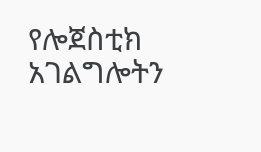የሎጀስቲክ አገልግሎትን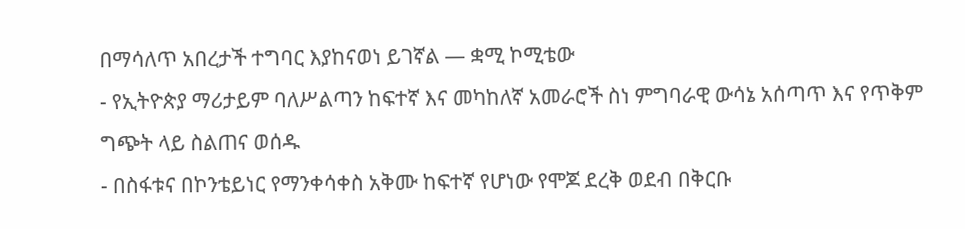በማሳለጥ አበረታች ተግባር እያከናወነ ይገኛል — ቋሚ ኮሚቴው
- የኢትዮጵያ ማሪታይም ባለሥልጣን ከፍተኛ እና መካከለኛ አመራሮች ስነ ምግባራዊ ውሳኔ አሰጣጥ እና የጥቅም ግጭት ላይ ስልጠና ወሰዱ
- በስፋቱና በኮንቴይነር የማንቀሳቀስ አቅሙ ከፍተኛ የሆነው የሞጆ ደረቅ ወደብ በቅርቡ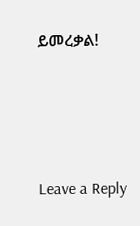ይመረቃል!






Leave a Reply